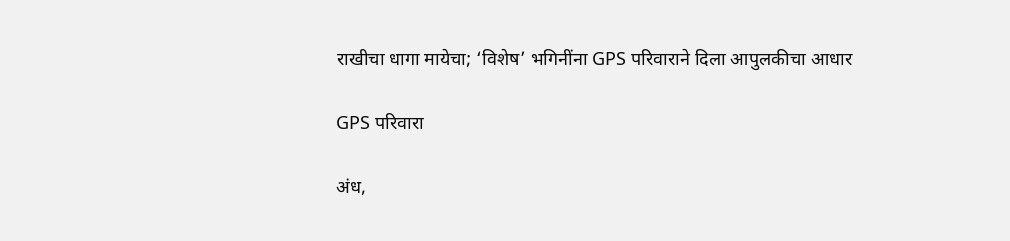राखीचा धागा मायेचा; ‘विशेष’ भगिनींना GPS परिवाराने दिला आपुलकीचा आधार

GPS परिवारा

अंध,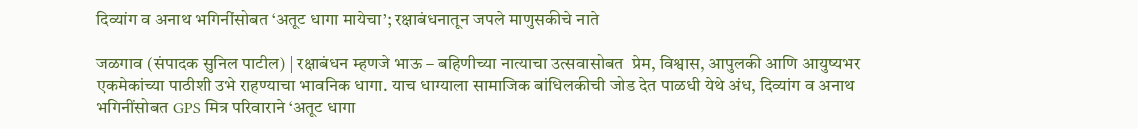दिव्यांग व अनाथ भगिनींसोबत ‘अतूट धागा मायेचा’; रक्षाबंधनातून जपले माणुसकीचे नाते

जळगाव (संपादक सुनिल पाटील) | रक्षाबंधन म्हणजे भाऊ – बहिणीच्या नात्याचा उत्सवासोबत  प्रेम, विश्वास, आपुलकी आणि आयुष्यभर एकमेकांच्या पाठीशी उभे राहण्याचा भावनिक धागा. याच धाग्याला सामाजिक बांधिलकीची जोड देत पाळधी येथे अंध, दिव्यांग व अनाथ भगिनींसोबत GPS मित्र परिवाराने ‘अतूट धागा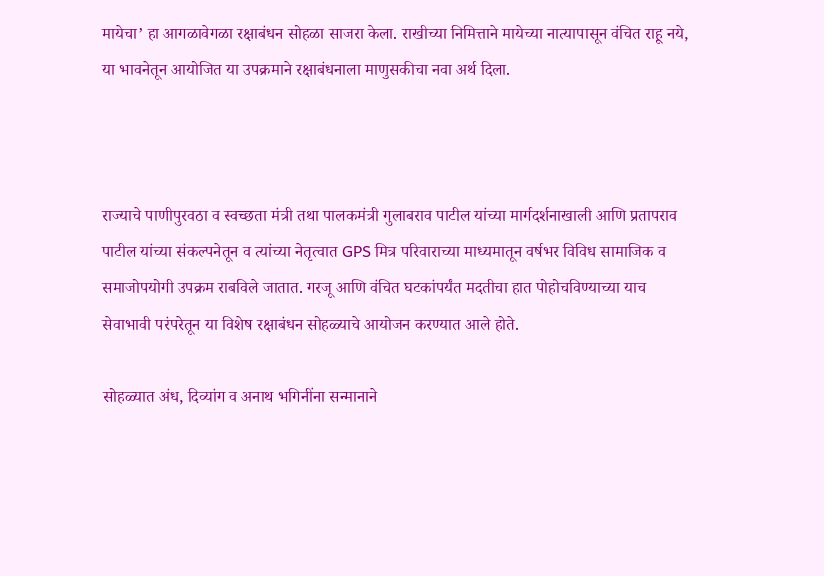मायेचा’ हा आगळावेगळा रक्षाबंधन सोहळा साजरा केला. राखीच्या निमित्ताने मायेच्या नात्यापासून वंचित राहू नये, या भावनेतून आयोजित या उपक्रमाने रक्षाबंधनाला माणुसकीचा नवा अर्थ दिला.



राज्याचे पाणीपुरवठा व स्वच्छता मंत्री तथा पालकमंत्री गुलाबराव पाटील यांच्या मार्गदर्शनाखाली आणि प्रतापराव पाटील यांच्या संकल्पनेतून व त्यांच्या नेतृत्वात GPS मित्र परिवाराच्या माध्यमातून वर्षभर विविध सामाजिक व समाजोपयोगी उपक्रम राबविले जातात. गरजू आणि वंचित घटकांपर्यंत मदतीचा हात पोहोचविण्याच्या याच सेवाभावी परंपरेतून या विशेष रक्षाबंधन सोहळ्याचे आयोजन करण्यात आले होते.

सोहळ्यात अंध, दिव्यांग व अनाथ भगिनींना सन्मानाने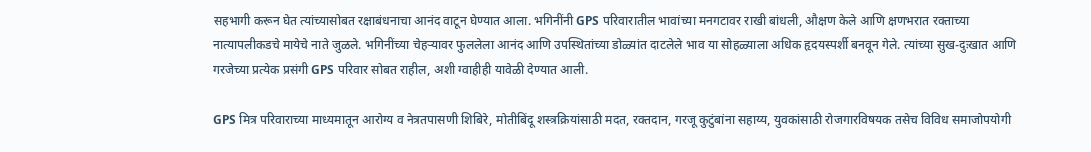सहभागी करून घेत त्यांच्यासोबत रक्षाबंधनाचा आनंद वाटून घेण्यात आला. भगिनींनी GPS परिवारातील भावांच्या मनगटावर राखी बांधली, औक्षण केले आणि क्षणभरात रक्ताच्या नात्यापलीकडचे मायेचे नाते जुळले. भगिनींच्या चेहऱ्यावर फुललेला आनंद आणि उपस्थितांच्या डोळ्यांत दाटलेले भाव या सोहळ्याला अधिक हृदयस्पर्शी बनवून गेले. त्यांच्या सुख-दुःखात आणि गरजेच्या प्रत्येक प्रसंगी GPS परिवार सोबत राहील, अशी ग्वाहीही यावेळी देण्यात आली.

GPS मित्र परिवाराच्या माध्यमातून आरोग्य व नेत्रतपासणी शिबिरे, मोतीबिंदू शस्त्रक्रियांसाठी मदत, रक्तदान, गरजू कुटुंबांना सहाय्य, युवकांसाठी रोजगारविषयक तसेच विविध समाजोपयोगी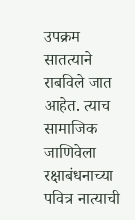उपक्रम सातत्याने राबविले जात आहेत. त्याच सामाजिक जाणिवेला रक्षाबंधनाच्या पवित्र नात्याची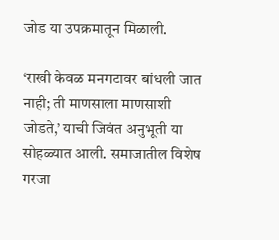जोड या उपक्रमातून मिळाली.

‘राखी केवळ मनगटावर बांधली जात नाही; ती माणसाला माणसाशी जोडते,’ याची जिवंत अनुभूती या सोहळ्यात आली. समाजातील विशेष गरजा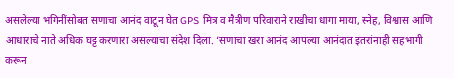असलेल्या भगिनींसोबत सणाचा आनंद वाटून घेत GPS मित्र व मैत्रीण परिवाराने राखीचा धागा माया, स्नेह, विश्वास आणि आधाराचे नाते अधिक घट्ट करणारा असल्याचा संदेश दिला. ‘सणाचा खरा आनंद आपल्या आनंदात इतरांनाही सहभागी करून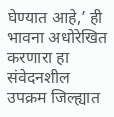घेण्यात आहे,’ ही भावना अधोरेखित करणारा हा संवेदनशील उपक्रम जिल्ह्यात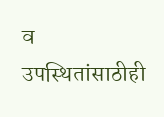व उपस्थितांसाठीही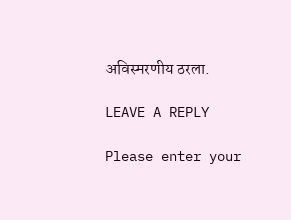अविस्मरणीय ठरला.

LEAVE A REPLY

Please enter your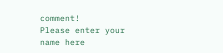comment!
Please enter your name here